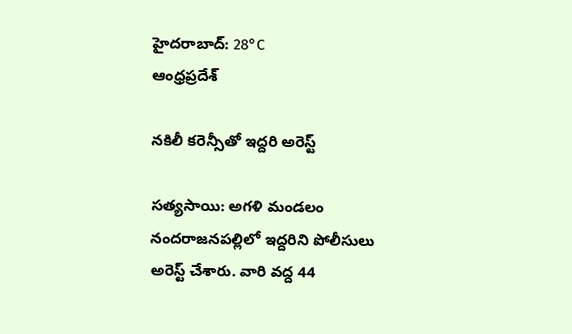హైదరాబాద్: 28°C
ఆంధ్రప్రదేశ్

నకిలీ కరెన్సీతో ఇద్దరి అరెస్ట్

సత్యసాయి: అగళి మండలం నందరాజనపల్లిలో ఇద్దరిని పోలీసులు అరెస్ట్ చేశారు. వారి వద్ద 44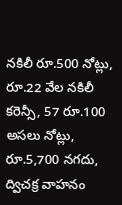నకిలీ రూ.500 నోట్లు, రూ.22 వేల నకిలీ కరెన్సీ, 57 రూ.100 అసలు నోట్లు, రూ.5,700 నగదు, ద్విచక్ర వాహనం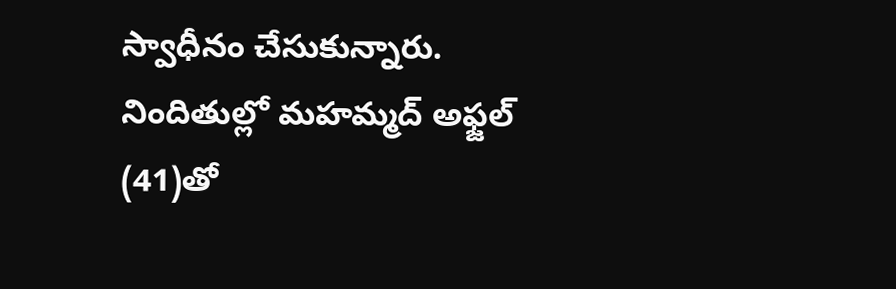స్వాధీనం చేసుకున్నారు. నిందితుల్లో మహమ్మద్ అఫ్జల్ (41)తో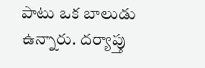పాటు ఒక బాలుడు ఉన్నారు. దర్యాప్తు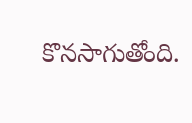కొనసాగుతోంది.